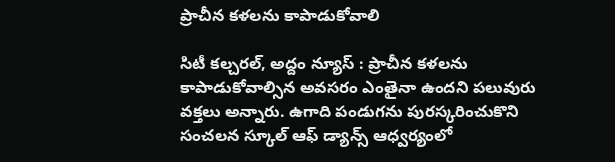ప్రాచీన కళలను కాపాడుకోవాలి

సిటీ కల్చరల్, అద్దం న్యూస్ : ప్రాచీన కళలను కాపాడుకోవాల్సిన అవసరం ఎంతైనా ఉందని పలువురు వక్తలు అన్నారు. ఉగాది పండుగను పురస్కరించుకొని సంచలన స్కూల్ ఆఫ్ డ్యాన్స్ ఆధ్వర్యంలో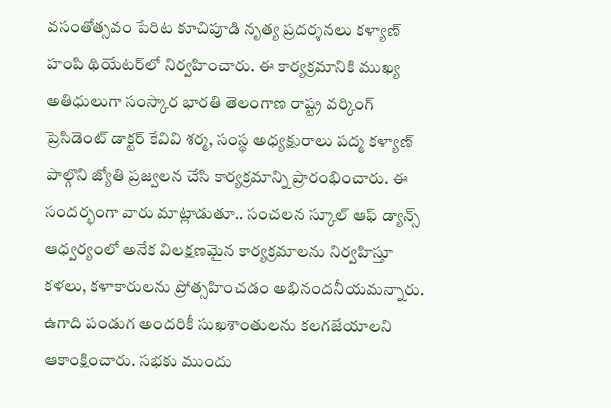వసంతోత్సవం పేరిట కూచిపూడి నృత్య ప్రదర్శనలు కళ్యాణ్ హంపి థియేటర్‌లో నిర్వహించారు. ఈ కార్యక్రమానికి ముఖ్య అతిధులుగా సంస్కార భారతి తెలంగాణ రాష్ట్ర వర్కింగ్ ప్రెసిడెంట్ డాక్టర్ కేవివి శర్మ, సంస్థ అధ్యక్షురాలు పద్మ కళ్యాణ్ పాల్గొని జ్యోతి ప్రజ్వలన చేసి కార్యక్రమాన్ని ప్రారంభించారు. ఈ సందర్భంగా వారు మాట్లాడుతూ.. సంచలన స్కూల్ ఆఫ్ డ్యాన్స్ ఆధ్వర్యంలో అనేక విలక్షణమైన కార్యక్రమాలను నిర్వహిస్తూ కళలు, కళాకారులను ప్రోత్సహించడం అభినందనీయమన్నారు. ఉగాది పండుగ అందరికీ సుఖశాంతులను కలగజేయాలని ఆకాంక్షించారు. సభకు ముందు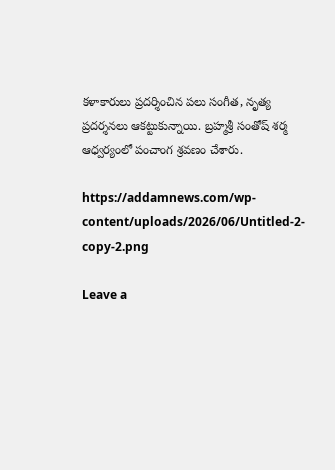కళాకారులు ప్రదర్శించిన పలు సంగీత, నృత్య ప్రదర్శనలు ఆకట్టుకున్నాయి. బ్రహ్మశ్రీ సంతోష్ శర్మ ఆధ్వర్యంలో పంచాంగ శ్రవణం చేశారు.

https://addamnews.com/wp-content/uploads/2026/06/Untitled-2-copy-2.png

Leave a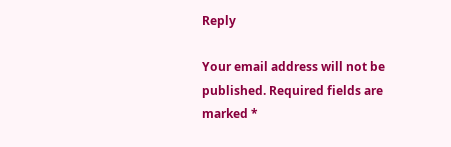Reply

Your email address will not be published. Required fields are marked *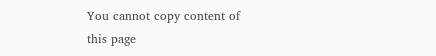You cannot copy content of this page